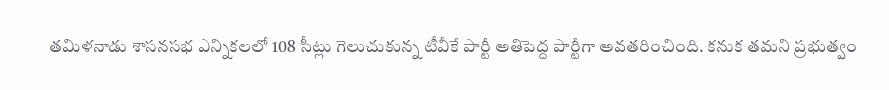తమిళనాడు శాసనసభ ఎన్నికలలో 108 సీట్లు గెలుచుకున్న టీవీకే పార్టీ అతిపెద్ద పార్టీగా అవతరించింది. కనుక తమని ప్రభుత్వం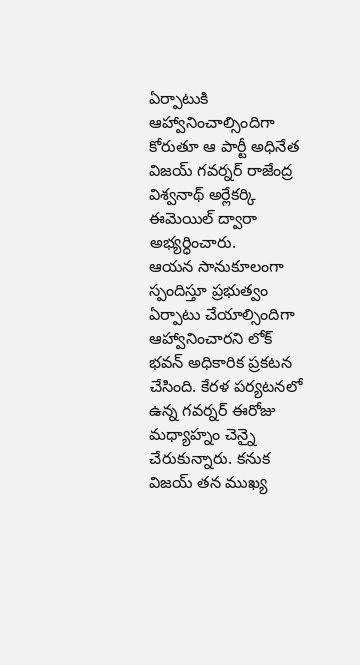ఏర్పాటుకి ఆహ్వానించాల్సిందిగా కోరుతూ ఆ పార్టీ అధినేత విజయ్ గవర్నర్ రాజేంద్ర విశ్వనాథ్ అర్లేకర్కి ఈమెయిల్ ద్వారా అభ్యర్ధించారు.
ఆయన సానుకూలంగా స్పందిస్తూ ప్రభుత్వం ఏర్పాటు చేయాల్సిందిగా ఆహ్వానించారని లోక్ భవన్ అధికారిక ప్రకటన చేసింది. కేరళ పర్యటనలో ఉన్న గవర్నర్ ఈరోజు మధ్యాహ్నం చెన్నై చేరుకున్నారు. కనుక విజయ్ తన ముఖ్య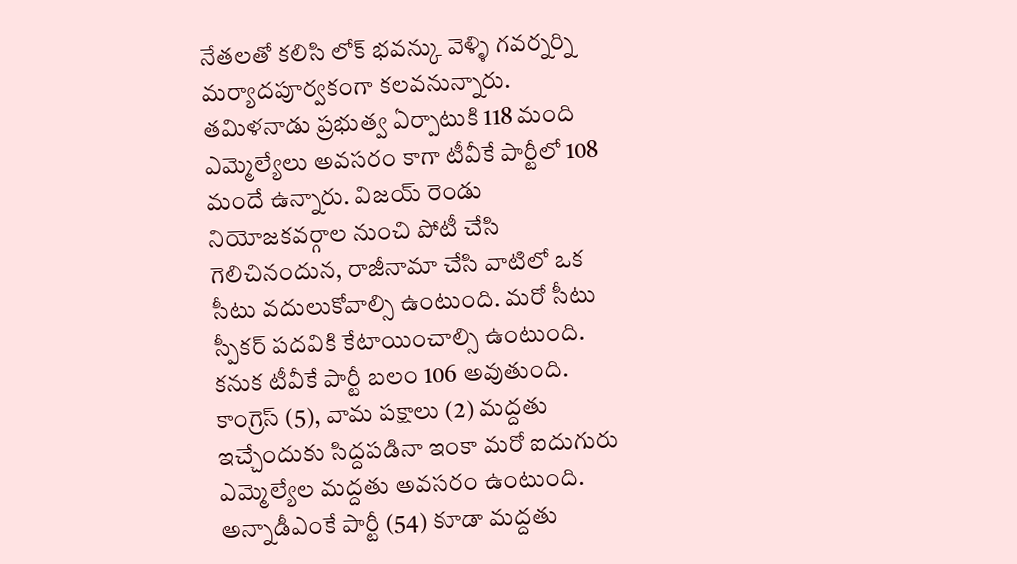నేతలతో కలిసి లోక్ భవన్కు వెళ్ళి గవర్నర్ని మర్యాదపూర్వకంగా కలవనున్నారు.
తమిళనాడు ప్రభుత్వ ఏర్పాటుకి 118 మంది ఎమ్మెల్యేలు అవసరం కాగా టీవీకే పార్టీలో 108 మందే ఉన్నారు. విజయ్ రెండు నియోజకవర్గాల నుంచి పోటీ చేసి గెలిచినందున, రాజీనామా చేసి వాటిలో ఒక సీటు వదులుకోవాల్సి ఉంటుంది. మరో సీటు స్పీకర్ పదవికి కేటాయించాల్సి ఉంటుంది. కనుక టీవీకే పార్టీ బలం 106 అవుతుంది.
కాంగ్రెస్ (5), వామ పక్షాలు (2) మద్దతు ఇచ్చేందుకు సిద్దపడినా ఇంకా మరో ఐదుగురు ఎమ్మెల్యేల మద్దతు అవసరం ఉంటుంది. అన్నాడీఎంకే పార్టీ (54) కూడా మద్దతు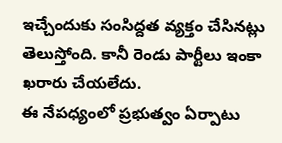ఇచ్చేందుకు సంసిద్దత వ్యక్తం చేసినట్లు తెలుస్తోంది. కానీ రెండు పార్టీలు ఇంకా ఖరారు చేయలేదు.
ఈ నేపధ్యంలో ప్రభుత్వం ఏర్పాటు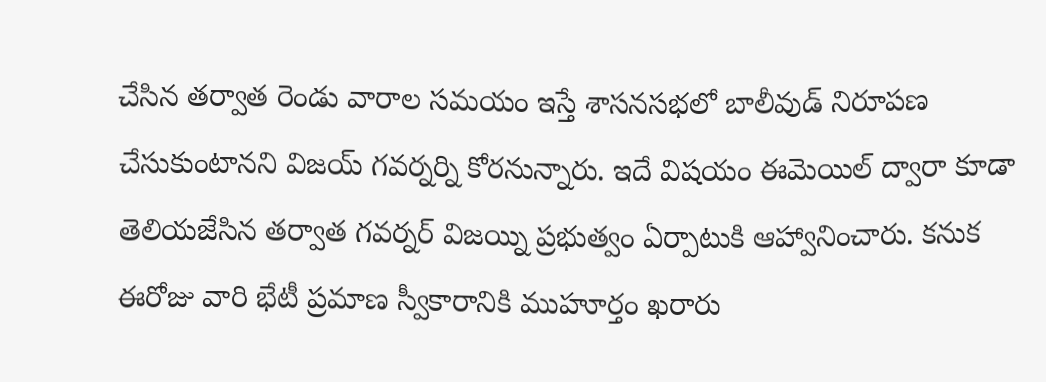చేసిన తర్వాత రెండు వారాల సమయం ఇస్తే శాసనసభలో బాలీవుడ్ నిరూపణ చేసుకుంటానని విజయ్ గవర్నర్ని కోరనున్నారు. ఇదే విషయం ఈమెయిల్ ద్వారా కూడా తెలియజేసిన తర్వాత గవర్నర్ విజయ్ని ప్రభుత్వం ఏర్పాటుకి ఆహ్వానించారు. కనుక ఈరోజు వారి భేటీ ప్రమాణ స్వీకారానికి ముహూర్తం ఖరారు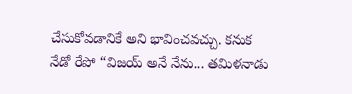చేసుకోవడానికే అని భావించవచ్చు. కనుక నేడో రేపో “విజయ్ అనే నేను... తమిళనాడు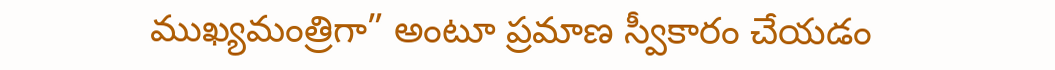ముఖ్యమంత్రిగా” అంటూ ప్రమాణ స్వీకారం చేయడం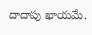దాదాపు ఖాయమే.